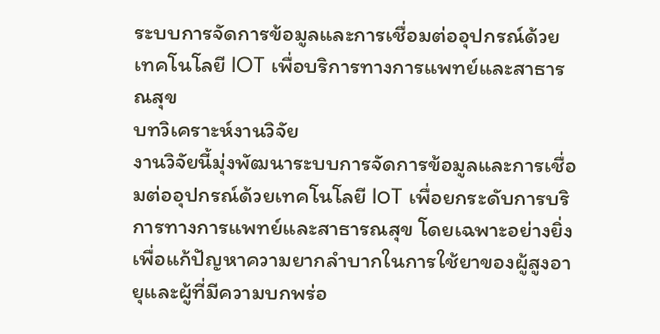ระบบการจัดการข้อมูลและการเชื่อมต่ออุปกรณ์ด้วยเทคโนโลยี IOT เพื่อบริการทางการแพทย์และสาธารณสุข
บทวิเคราะห์งานวิจัย
งานวิจัยนี้มุ่งพัฒนาระบบการจัดการข้อมูลและการเชื่อมต่ออุปกรณ์ด้วยเทคโนโลยี IoT เพื่อยกระดับการบริการทางการแพทย์และสาธารณสุข โดยเฉพาะอย่างยิ่งเพื่อแก้ปัญหาความยากลำบากในการใช้ยาของผู้สูงอายุและผู้ที่มีความบกพร่อ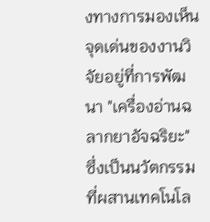งทางการมองเห็น จุดเด่นของงานวิจัยอยู่ที่การพัฒนา "เครื่องอ่านฉลากยาอัจฉริยะ" ซึ่งเป็นนวัตกรรมที่ผสานเทคโนโล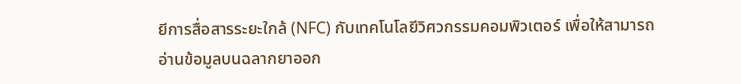ยีการสื่อสารระยะใกล้ (NFC) กับเทคโนโลยีวิศวกรรมคอมพิวเตอร์ เพื่อให้สามารถอ่านข้อมูลบนฉลากยาออก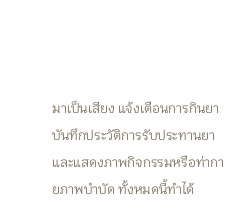มาเป็นเสียง แจ้งเตือนการกินยา บันทึกประวัติการรับประทานยา และแสดงภาพกิจกรรมหรือท่ากายภาพบำบัด ทั้งหมดนี้ทำได้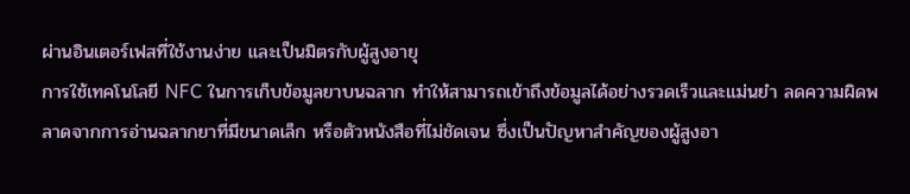ผ่านอินเตอร์เฟสที่ใช้งานง่าย และเป็นมิตรกับผู้สูงอายุ
การใช้เทคโนโลยี NFC ในการเก็บข้อมูลยาบนฉลาก ทำให้สามารถเข้าถึงข้อมูลได้อย่างรวดเร็วและแม่นยำ ลดความผิดพลาดจากการอ่านฉลากยาที่มีขนาดเล็ก หรือตัวหนังสือที่ไม่ชัดเจน ซึ่งเป็นปัญหาสำคัญของผู้สูงอา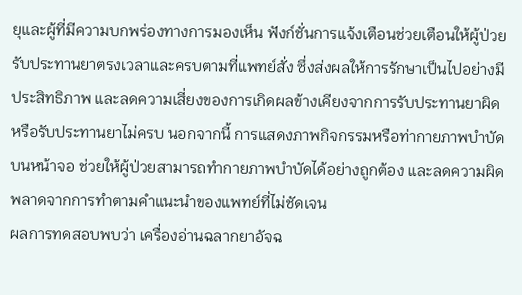ยุและผู้ที่มีความบกพร่องทางการมองเห็น ฟังก์ชั่นการแจ้งเตือนช่วยเตือนให้ผู้ป่วยรับประทานยาตรงเวลาและครบตามที่แพทย์สั่ง ซึ่งส่งผลให้การรักษาเป็นไปอย่างมีประสิทธิภาพ และลดความเสี่ยงของการเกิดผลข้างเคียงจากการรับประทานยาผิด หรือรับประทานยาไม่ครบ นอกจากนี้ การแสดงภาพกิจกรรมหรือท่ากายภาพบำบัดบนหน้าจอ ช่วยให้ผู้ป่วยสามารถทำกายภาพบำบัดได้อย่างถูกต้อง และลดความผิดพลาดจากการทำตามคำแนะนำของแพทย์ที่ไม่ชัดเจน
ผลการทดสอบพบว่า เครื่องอ่านฉลากยาอัจฉ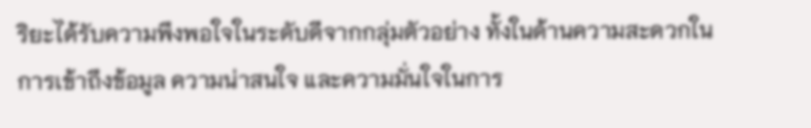ริยะได้รับความพึงพอใจในระดับดีจากกลุ่มตัวอย่าง ทั้งในด้านความสะดวกในการเข้าถึงข้อมูล ความน่าสนใจ และความมั่นใจในการ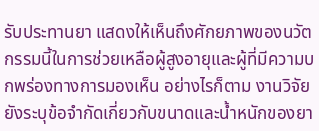รับประทานยา แสดงให้เห็นถึงศักยภาพของนวัตกรรมนี้ในการช่วยเหลือผู้สูงอายุและผู้ที่มีความบกพร่องทางการมองเห็น อย่างไรก็ตาม งานวิจัยยังระบุข้อจำกัดเกี่ยวกับขนาดและน้ำหนักของยา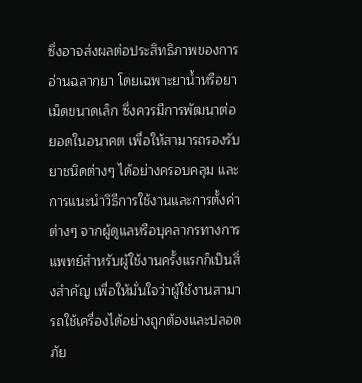ซึ่งอาจส่งผลต่อประสิทธิภาพของการอ่านฉลากยา โดยเฉพาะยาน้ำหรือยาเม็ดขนาดเล็ก ซึ่งควรมีการพัฒนาต่อยอดในอนาคต เพื่อให้สามารถรองรับยาชนิดต่างๆ ได้อย่างครอบคลุม และการแนะนำวิธีการใช้งานและการตั้งค่าต่างๆ จากผู้ดูแลหรือบุคลากรทางการแพทย์สำหรับผู้ใช้งานครั้งแรกก็เป็นสิ่งสำคัญ เพื่อให้มั่นใจว่าผู้ใช้งานสามารถใช้เครื่องได้อย่างถูกต้องและปลอดภัย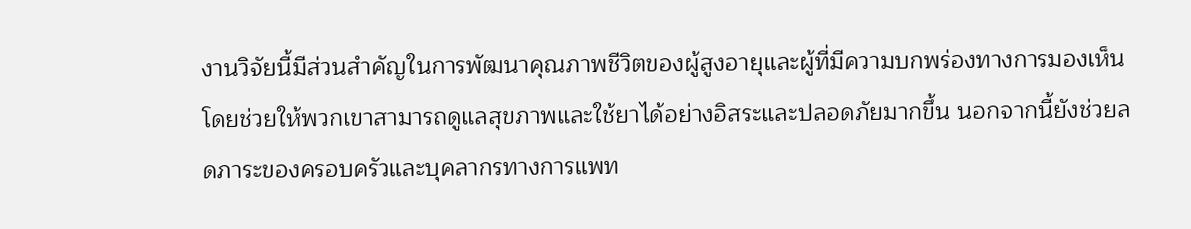งานวิจัยนี้มีส่วนสำคัญในการพัฒนาคุณภาพชีวิตของผู้สูงอายุและผู้ที่มีความบกพร่องทางการมองเห็น โดยช่วยให้พวกเขาสามารถดูแลสุขภาพและใช้ยาได้อย่างอิสระและปลอดภัยมากขึ้น นอกจากนี้ยังช่วยลดภาระของครอบครัวและบุคลากรทางการแพท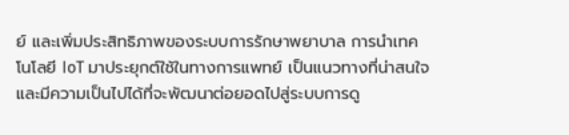ย์ และเพิ่มประสิทธิภาพของระบบการรักษาพยาบาล การนำเทคโนโลยี IoT มาประยุกต์ใช้ในทางการแพทย์ เป็นแนวทางที่น่าสนใจ และมีความเป็นไปได้ที่จะพัฒนาต่อยอดไปสู่ระบบการดู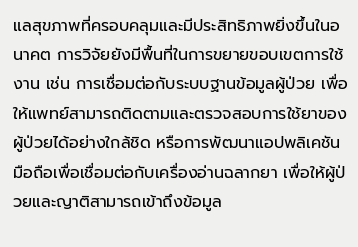แลสุขภาพที่ครอบคลุมและมีประสิทธิภาพยิ่งขึ้นในอนาคต การวิจัยยังมีพื้นที่ในการขยายขอบเขตการใช้งาน เช่น การเชื่อมต่อกับระบบฐานข้อมูลผู้ป่วย เพื่อให้แพทย์สามารถติดตามและตรวจสอบการใช้ยาของผู้ป่วยได้อย่างใกล้ชิด หรือการพัฒนาแอปพลิเคชันมือถือเพื่อเชื่อมต่อกับเครื่องอ่านฉลากยา เพื่อให้ผู้ป่วยและญาติสามารถเข้าถึงข้อมูล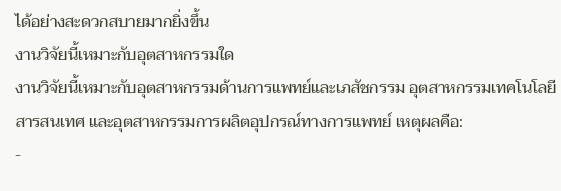ได้อย่างสะดวกสบายมากยิ่งขึ้น
งานวิจัยนี้เหมาะกับอุตสาหกรรมใด
งานวิจัยนี้เหมาะกับอุตสาหกรรมด้านการแพทย์และเภสัชกรรม อุตสาหกรรมเทคโนโลยีสารสนเทศ และอุตสาหกรรมการผลิตอุปกรณ์ทางการแพทย์ เหตุผลคือ:
-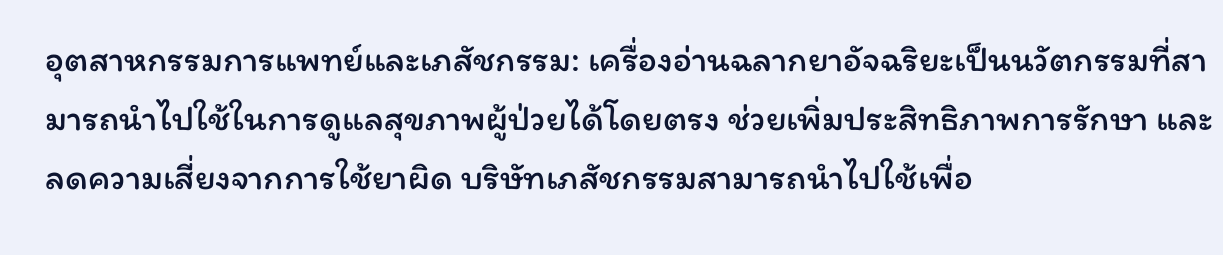อุตสาหกรรมการแพทย์และเภสัชกรรม: เครื่องอ่านฉลากยาอัจฉริยะเป็นนวัตกรรมที่สามารถนำไปใช้ในการดูแลสุขภาพผู้ป่วยได้โดยตรง ช่วยเพิ่มประสิทธิภาพการรักษา และลดความเสี่ยงจากการใช้ยาผิด บริษัทเภสัชกรรมสามารถนำไปใช้เพื่อ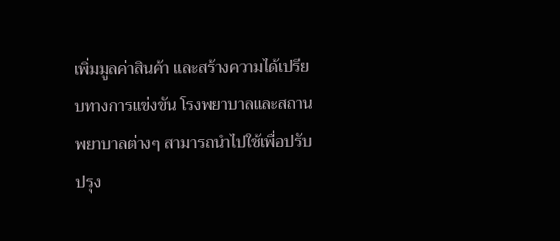เพิ่มมูลค่าสินค้า และสร้างความได้เปรียบทางการแข่งขัน โรงพยาบาลและสถานพยาบาลต่างๆ สามารถนำไปใช้เพื่อปรับปรุง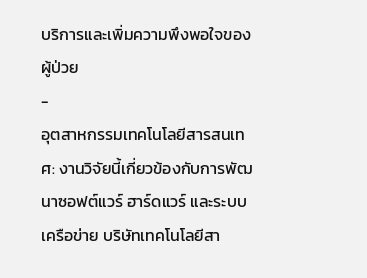บริการและเพิ่มความพึงพอใจของผู้ป่วย
-
อุตสาหกรรมเทคโนโลยีสารสนเทศ: งานวิจัยนี้เกี่ยวข้องกับการพัฒนาซอฟต์แวร์ ฮาร์ดแวร์ และระบบเครือข่าย บริษัทเทคโนโลยีสา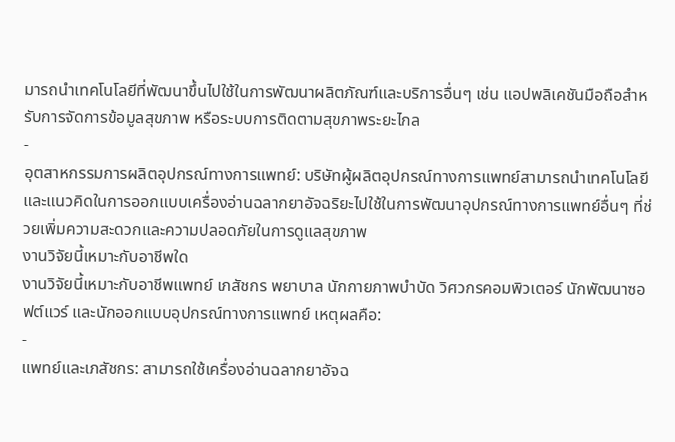มารถนำเทคโนโลยีที่พัฒนาขึ้นไปใช้ในการพัฒนาผลิตภัณฑ์และบริการอื่นๆ เช่น แอปพลิเคชันมือถือสำหรับการจัดการข้อมูลสุขภาพ หรือระบบการติดตามสุขภาพระยะไกล
-
อุตสาหกรรมการผลิตอุปกรณ์ทางการแพทย์: บริษัทผู้ผลิตอุปกรณ์ทางการแพทย์สามารถนำเทคโนโลยีและแนวคิดในการออกแบบเครื่องอ่านฉลากยาอัจฉริยะไปใช้ในการพัฒนาอุปกรณ์ทางการแพทย์อื่นๆ ที่ช่วยเพิ่มความสะดวกและความปลอดภัยในการดูแลสุขภาพ
งานวิจัยนี้เหมาะกับอาชีพใด
งานวิจัยนี้เหมาะกับอาชีพแพทย์ เภสัชกร พยาบาล นักกายภาพบำบัด วิศวกรคอมพิวเตอร์ นักพัฒนาซอฟต์แวร์ และนักออกแบบอุปกรณ์ทางการแพทย์ เหตุผลคือ:
-
แพทย์และเภสัชกร: สามารถใช้เครื่องอ่านฉลากยาอัจฉ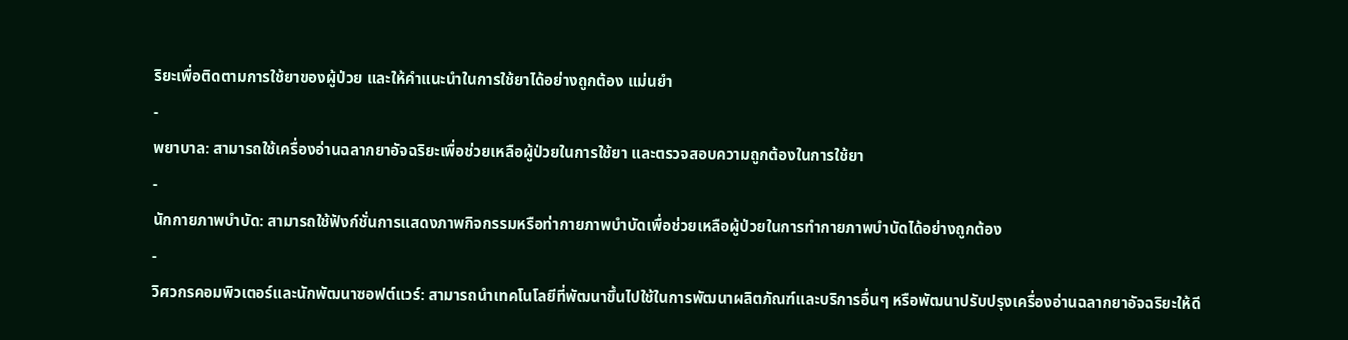ริยะเพื่อติดตามการใช้ยาของผู้ป่วย และให้คำแนะนำในการใช้ยาได้อย่างถูกต้อง แม่นยำ
-
พยาบาล: สามารถใช้เครื่องอ่านฉลากยาอัจฉริยะเพื่อช่วยเหลือผู้ป่วยในการใช้ยา และตรวจสอบความถูกต้องในการใช้ยา
-
นักกายภาพบำบัด: สามารถใช้ฟังก์ชั่นการแสดงภาพกิจกรรมหรือท่ากายภาพบำบัดเพื่อช่วยเหลือผู้ป่วยในการทำกายภาพบำบัดได้อย่างถูกต้อง
-
วิศวกรคอมพิวเตอร์และนักพัฒนาซอฟต์แวร์: สามารถนำเทคโนโลยีที่พัฒนาขึ้นไปใช้ในการพัฒนาผลิตภัณฑ์และบริการอื่นๆ หรือพัฒนาปรับปรุงเครื่องอ่านฉลากยาอัจฉริยะให้ดี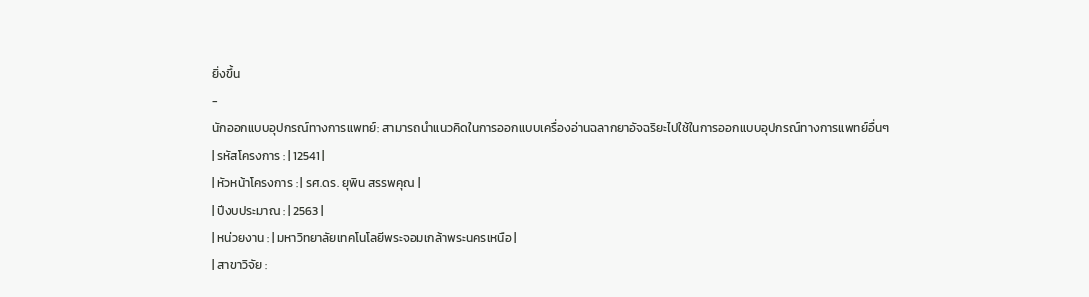ยิ่งขึ้น
-
นักออกแบบอุปกรณ์ทางการแพทย์: สามารถนำแนวคิดในการออกแบบเครื่องอ่านฉลากยาอัจฉริยะไปใช้ในการออกแบบอุปกรณ์ทางการแพทย์อื่นๆ
| รหัสโครงการ : | 12541 |
| หัวหน้าโครงการ : | รศ.ดร. ยุพิน สรรพคุณ |
| ปีงบประมาณ : | 2563 |
| หน่วยงาน : | มหาวิทยาลัยเทคโนโลยีพระจอมเกล้าพระนครเหนือ |
| สาขาวิจัย :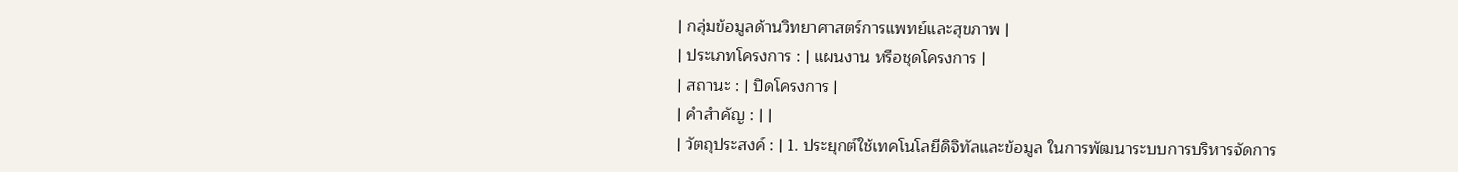| กลุ่มข้อมูลด้านวิทยาศาสตร์การแพทย์และสุขภาพ |
| ประเภทโครงการ : | แผนงาน หรือชุดโครงการ |
| สถานะ : | ปิดโครงการ |
| คำสำคัญ : | |
| วัตถุประสงค์ : | 1. ประยุกต์ใช้เทคโนโลยีดิจิทัลและข้อมูล ในการพัฒนาระบบการบริหารจัดการ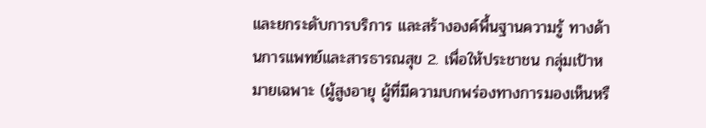และยกระดับการบริการ และสร้างองค์พื้นฐานความรู้ ทางด้านการแพทย์และสารธารณสุข 2. เพื่อให้ประชาชน กลุ่มเป้าหมายเฉพาะ (ผู้สูงอายุ ผู้ที่มีความบกพร่องทางการมองเห็นหรื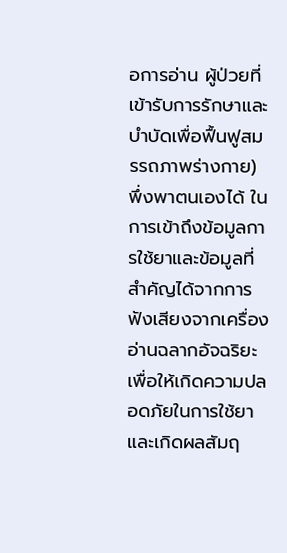อการอ่าน ผู้ป่วยที่เข้ารับการรักษาและบำบัดเพื่อฟื้นฟูสมรรถภาพร่างกาย) พึ่งพาตนเองได้ ในการเข้าถึงข้อมูลการใช้ยาและข้อมูลที่สำคัญได้จากการฟังเสียงจากเครื่องอ่านฉลากอัจฉริยะ เพื่อให้เกิดความปลอดภัยในการใช้ยาและเกิดผลสัมฤ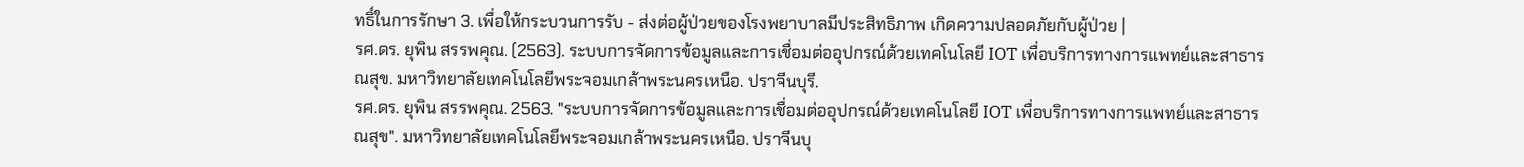ทธิ์ในการรักษา 3. เพื่อให้กระบวนการรับ - ส่งต่อผู้ป่วยของโรงพยาบาลมีประสิทธิภาพ เกิดความปลอดภัยกับผู้ป่วย |
รศ.ดร. ยุพิน สรรพคุณ. (2563). ระบบการจัดการข้อมูลและการเชื่อมต่ออุปกรณ์ด้วยเทคโนโลยี IOT เพื่อบริการทางการแพทย์และสาธารณสุข. มหาวิทยาลัยเทคโนโลยีพระจอมเกล้าพระนครเหนือ. ปราจีนบุรี.
รศ.ดร. ยุพิน สรรพคุณ. 2563. "ระบบการจัดการข้อมูลและการเชื่อมต่ออุปกรณ์ด้วยเทคโนโลยี IOT เพื่อบริการทางการแพทย์และสาธารณสุข". มหาวิทยาลัยเทคโนโลยีพระจอมเกล้าพระนครเหนือ. ปราจีนบุ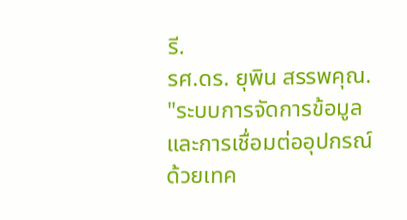รี.
รศ.ดร. ยุพิน สรรพคุณ. "ระบบการจัดการข้อมูลและการเชื่อมต่ออุปกรณ์ด้วยเทค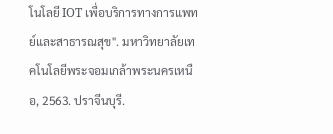โนโลยี IOT เพื่อบริการทางการแพทย์และสาธารณสุข". มหาวิทยาลัยเทคโนโลยีพระจอมเกล้าพระนครเหนือ, 2563. ปราจีนบุรี.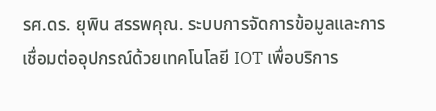รศ.ดร. ยุพิน สรรพคุณ. ระบบการจัดการข้อมูลและการเชื่อมต่ออุปกรณ์ด้วยเทคโนโลยี IOT เพื่อบริการ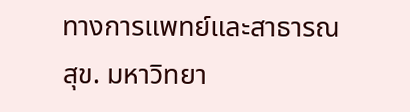ทางการแพทย์และสาธารณสุข. มหาวิทยา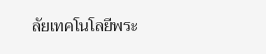ลัยเทคโนโลยีพระ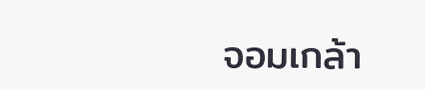จอมเกล้า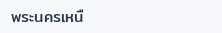พระนครเหนื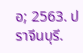อ; 2563. ปราจีนบุรี.